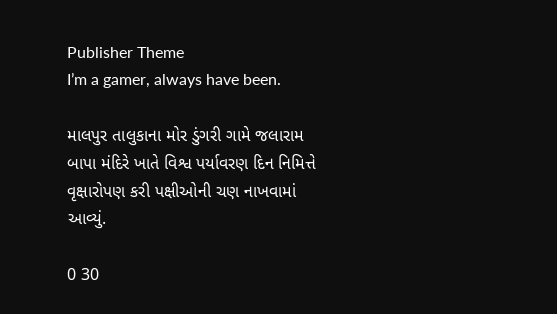Publisher Theme
I’m a gamer, always have been.

માલપુર તાલુકાના મોર ડુંગરી ગામે જલારામ બાપા મંદિરે ખાતે વિશ્વ પર્યાવરણ દિન નિમિત્તે વૃક્ષારોપણ કરી પક્ષીઓની ચણ નાખવામાં આવ્યું.

0 30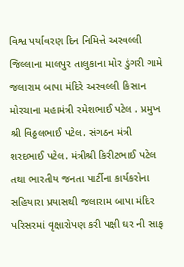વિશ્વ પર્યાવરણ દિન નિમિત્તે અરવલ્લી જિલ્લાના માલપુર તાલુકાના મોર ડુંગરી ગામે જલારામ બાપા મંદિરે અરવલ્લી કિસાન મોરચાના મહામંત્રી રમેશભાઈ પટેલ . પ્રમુખ શ્રી વિઠ્ઠલભાઈ પટેલ. સંગઠન મંત્રી શરદભાઈ પટેલ. મંત્રીશ્રી કિરીટભાઈ પટેલ તથા ભારતીય જનતા પાર્ટીના કાર્યકરોના સહિયારા પ્રયાસથી જલારામ બાપા મંદિર પરિસરમાં વૃક્ષારોપણ કરી પક્ષી ઘર ની સાફ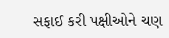સફાઈ કરી પક્ષીઓને ચણ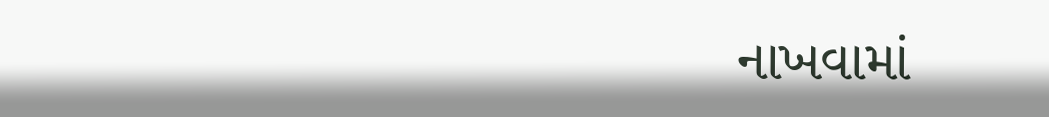નાખવામાં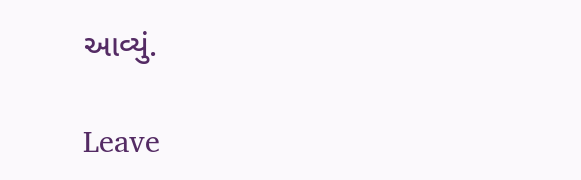આવ્યું.

Leave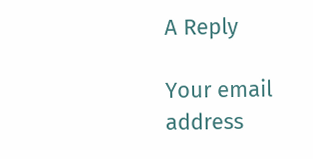A Reply

Your email address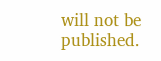will not be published.